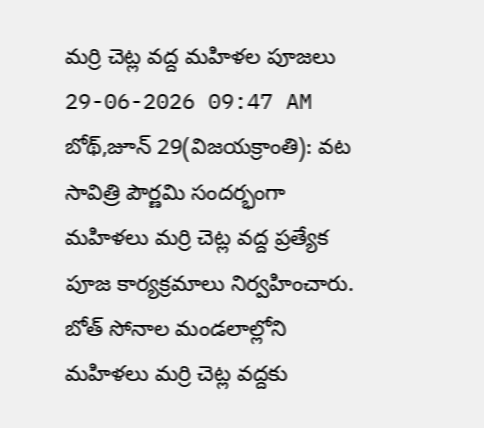మర్రి చెట్ల వద్ద మహిళల పూజలు
29-06-2026 09:47 AM
బోథ్,జూన్ 29(విజయక్రాంతి): వట సావిత్రి పౌర్ణమి సందర్భంగా మహిళలు మర్రి చెట్ల వద్ద ప్రత్యేక పూజ కార్యక్రమాలు నిర్వహించారు. బోత్ సోనాల మండలాల్లోని మహిళలు మర్రి చెట్ల వద్దకు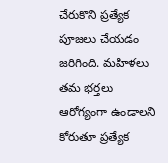చేరుకొని ప్రత్యేక పూజలు చేయడం జరిగింది. మహిళలు తమ భర్తలు ఆరోగ్యంగా ఉండాలని కోరుతూ ప్రత్యేక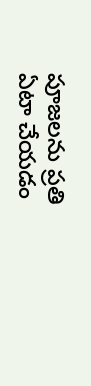పూజలను ప్రతి ఏటా చేయడం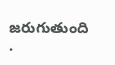జరుగుతుంది .